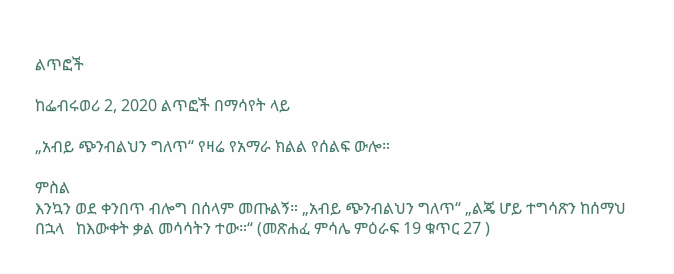ልጥፎች

ከፌብሩወሪ 2, 2020 ልጥፎች በማሳየት ላይ

„አብይ ጭንብልህን ግለጥ“ የዛሬ የአማራ ክልል የሰልፍ ውሎ።

ምስል
እንኳን ወደ ቀንበጥ ብሎግ በሰላም መጡልኝ። „አብይ ጭንብልህን ግለጥ“ „ልጄ ሆይ ተግሳጽን ከሰማህ በኋላ   ከእውቀት ቃል መሳሳትን ተው።“ (መጽሐፈ ምሳሌ ምዕራፍ 19 ቁጥር 27 )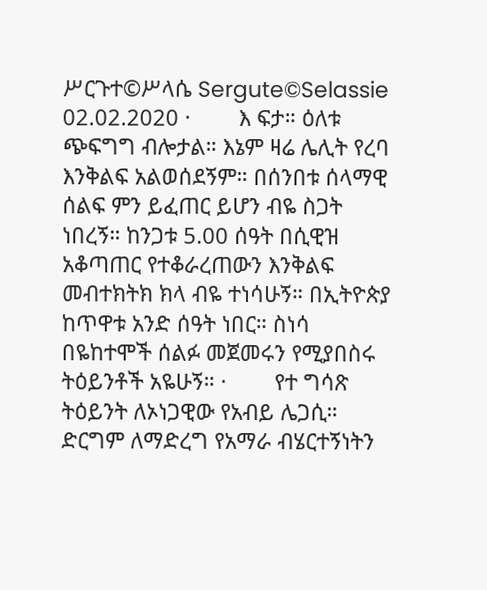ሥርጉተ©ሥላሴ Sergute©Selassie 02.02.2020 ·        እ ፍታ። ዕለቱ ጭፍግግ ብሎታል። እኔም ዛሬ ሌሊት የረባ እንቅልፍ አልወሰደኝም። በሰንበቱ ሰላማዊ ሰልፍ ምን ይፈጠር ይሆን ብዬ ስጋት ነበረኝ። ከንጋቱ 5.00 ሰዓት በሲዊዝ አቆጣጠር የተቆራረጠውን እንቅልፍ መብተክትክ ክላ ብዬ ተነሳሁኝ። በኢትዮጵያ ከጥዋቱ አንድ ሰዓት ነበር። ስነሳ በዬከተሞች ሰልፉ መጀመሩን የሚያበስሩ ትዕይንቶች አዬሁኝ። ·        የተ ግሳጽ ትዕይንት ለኦነጋዊው የአብይ ሌጋሲ። ድርግም ለማድረግ የአማራ ብሄርተኝነትን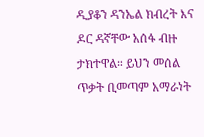ዲያቆን ዳንኤል ክብረት እና ዶር ዳኛቸው አሰፋ ብዙ ታክተዋል። ይህን መሰል ጥቃት ቢመጣም አማራነት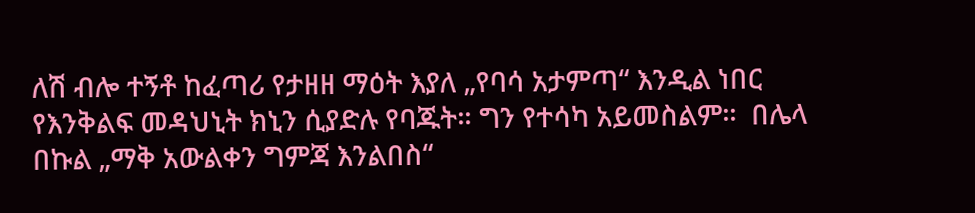ለሽ ብሎ ተኝቶ ከፈጣሪ የታዘዘ ማዕት እያለ „የባሳ አታምጣ“ እንዲል ነበር የእንቅልፍ መዳህኒት ክኒን ሲያድሉ የባጁት። ግን የተሳካ አይመስልም።  በሌላ በኩል „ማቅ አውልቀን ግምጃ እንልበስ“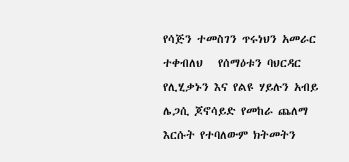የሳጅን ተመስገን ጥሩነህን አመራር ተቀብለህ   የሰማዕቱን ባህርዳር የሊሂቃኑን እና የልዩ ሃይሉን አብይ ሌጋሲ ጆኖሳይድ የመከራ ጨለማ እርሱት የተባለውም ክትመትን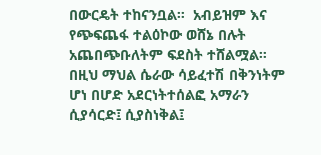በውርዴት ተከናንቧል።  አብይዝም እና የጭፍጨፋ ተልዕኮው ወሸኔ በሉት አጨበጭቡለትም ፍደስት ተሸልሟል። በዚህ ማህል ሴራው ሳይፈተሽ በቅንነትም ሆነ በሆድ አደርነትተሰልፎ አማራን ሲያሳርድ፤ ሲያስነቅል፤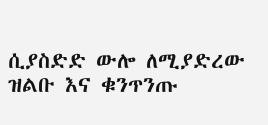ሲያስድድ ውሎ ለሚያድረው ዝልቡ እና ቁንጥንጡ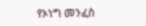የኦነግ መንፈስ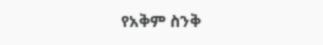የአቅም ስንቅ